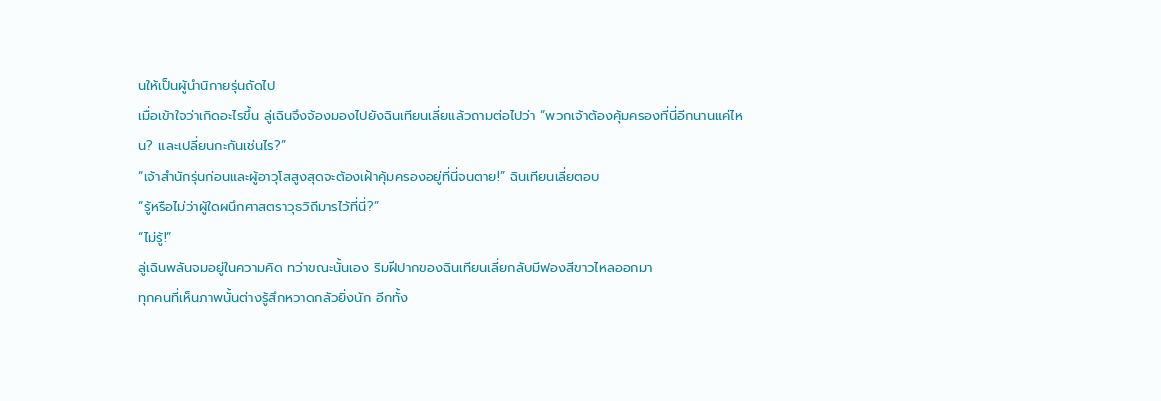นให้เป็นผู้นำนิกายรุ่นถัดไป
เมื่อเข้าใจว่าเกิดอะไรขึ้น ลู่เฉินจึงจ้องมองไปยังฉินเทียนเลี่ยแล้วถามต่อไปว่า “พวกเจ้าต้องคุ้มครองที่นี่อีกนานแค่ไหน? และเปลี่ยนกะกันเช่นไร?”
“เจ้าสำนักรุ่นก่อนและผู้อาวุโสสูงสุดจะต้องเฝ้าคุ้มครองอยู่ที่นี่จนตาย!” ฉินเทียนเลี่ยตอบ
“รู้หรือไม่ว่าผู้ใดผนึกศาสตราวุธวิถีมารไว้ที่นี่?”
“ไม่รู้!”
ลู่เฉินพลันจมอยู่ในความคิด ทว่าขณะนั้นเอง ริมฝีปากของฉินเทียนเลี่ยกลับมีฟองสีขาวไหลออกมา
ทุกคนที่เห็นภาพนั้นต่างรู้สึกหวาดกลัวยิ่งนัก อีกทั้ง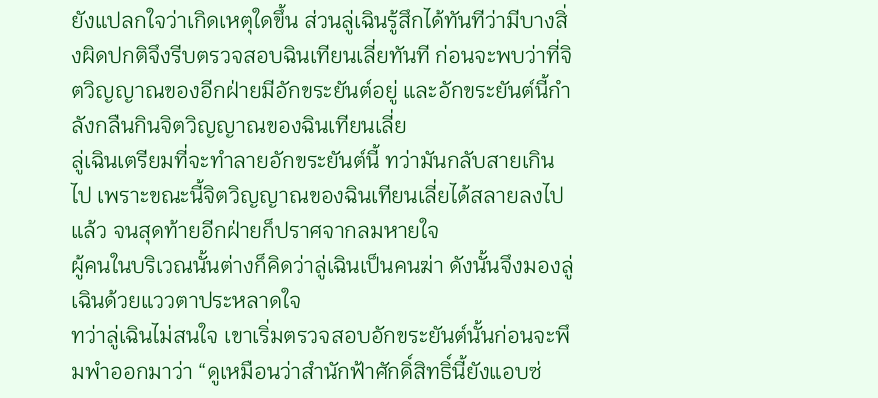ยังแปลกใจว่าเกิดเหตุใดขึ้น ส่วนลู่เฉินรู้สึกได้ทันทีว่ามีบางสิ่งผิดปกติจึงรีบตรวจสอบฉินเทียนเลี่ยทันที ก่อนจะพบว่าที่จิตวิญญาณของอีกฝ่ายมีอักขระยันต์อยู่ และอักขระยันต์นี้กำลังกลืนกินจิตวิญญาณของฉินเทียนเลี่ย
ลู่เฉินเตรียมที่จะทำลายอักขระยันต์นี้ ทว่ามันกลับสายเกินไป เพราะขณะนี้จิตวิญญาณของฉินเทียนเลี่ยได้สลายลงไปแล้ว จนสุดท้ายอีกฝ่ายก็ปราศจากลมหายใจ
ผู้คนในบริเวณนั้นต่างก็คิดว่าลู่เฉินเป็นคนฆ่า ดังนั้นจึงมองลู่เฉินด้วยแววตาประหลาดใจ
ทว่าลู่เฉินไม่สนใจ เขาเริ่มตรวจสอบอักขระยันต์นั้นก่อนจะพึมพำออกมาว่า “ดูเหมือนว่าสำนักฟ้าศักดิ์สิทธิ์นี้ยังแอบซ่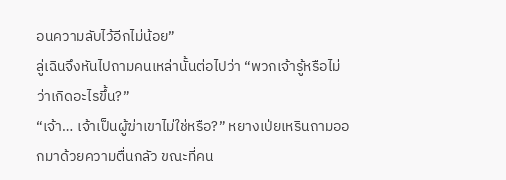อนความลับไว้อีกไม่น้อย”
ลู่เฉินจึงหันไปถามคนเหล่านั้นต่อไปว่า “พวกเจ้ารู้หรือไม่ว่าเกิดอะไรขึ้น?”
“เจ้า… เจ้าเป็นผู้ฆ่าเขาไม่ใช่หรือ?” หยางเป่ยเหรินถามออกมาด้วยความตื่นกลัว ขณะที่คน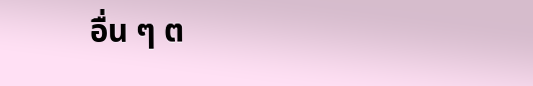อื่น ๆ ต